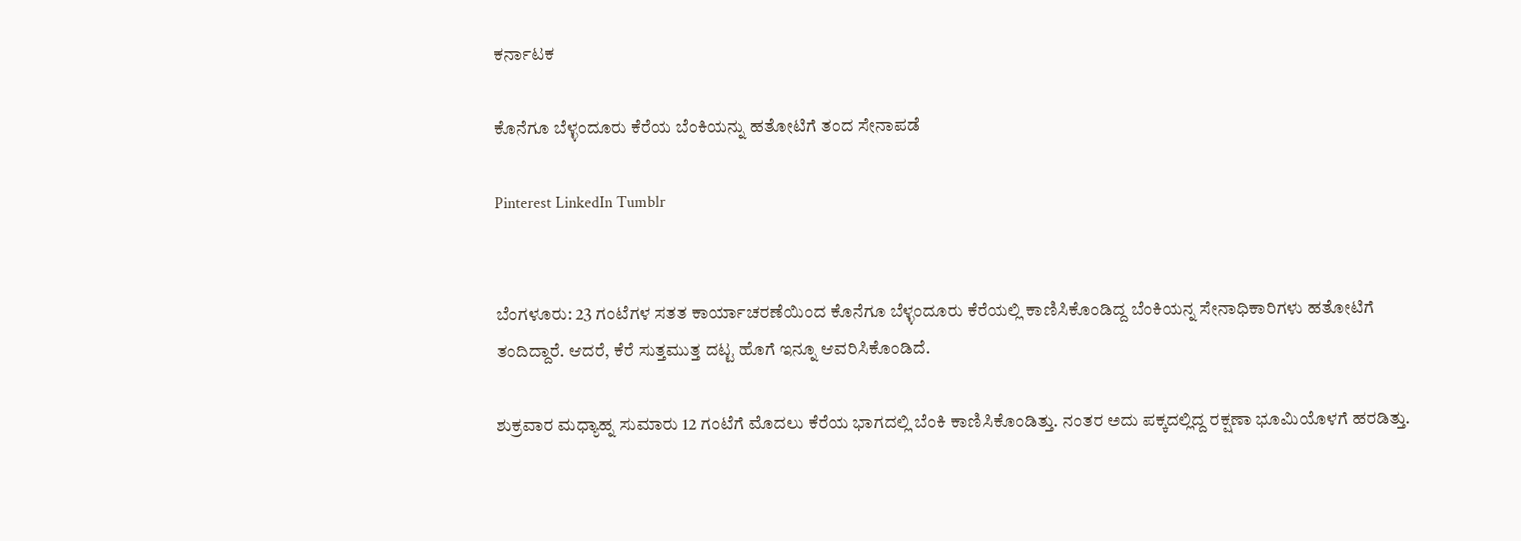ಕರ್ನಾಟಕ

ಕೊನೆಗೂ ಬೆಳ್ಳಂದೂರು ಕೆರೆಯ ಬೆಂಕಿಯನ್ನು ಹತೋಟಿಗೆ ತಂದ ಸೇನಾಪಡೆ

Pinterest LinkedIn Tumblr


ಬೆಂಗಳೂರು: 23 ಗಂಟೆಗಳ ಸತತ ಕಾರ್ಯಾಚರಣೆಯಿಂದ ಕೊನೆಗೂ ಬೆಳ್ಳಂದೂರು ಕೆರೆಯಲ್ಲಿ ಕಾಣಿಸಿಕೊಂಡಿದ್ದ ಬೆಂಕಿಯನ್ನ ಸೇನಾಧಿಕಾರಿಗಳು ಹತೋಟಿಗೆ ತಂದಿದ್ದಾರೆ. ಆದರೆ, ಕೆರೆ ಸುತ್ತಮುತ್ತ ದಟ್ಟ ಹೊಗೆ ಇನ್ನೂ ಆವರಿಸಿಕೊಂಡಿದೆ.

ಶುಕ್ರವಾರ ಮಧ್ಯಾಹ್ನ ಸುಮಾರು 12 ಗಂಟೆಗೆ ಮೊದಲು ಕೆರೆಯ ಭಾಗದಲ್ಲಿ ಬೆಂಕಿ ಕಾಣಿಸಿಕೊಂಡಿತ್ತು. ನಂತರ ಅದು ಪಕ್ಕದಲ್ಲಿದ್ದ ರಕ್ಷಣಾ ಭೂಮಿಯೊಳಗೆ ಹರಡಿತ್ತು.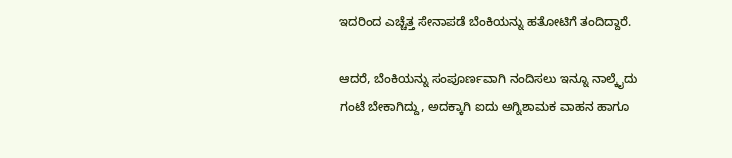ಇದರಿಂದ ಎಚ್ಚೆತ್ತ ಸೇನಾಪಡೆ ಬೆಂಕಿಯನ್ನು ಹತೋಟಿಗೆ ತಂದಿದ್ದಾರೆ.

ಆದರೆ, ಬೆಂಕಿಯನ್ನು ಸಂಪೂರ್ಣವಾಗಿ ನಂದಿಸಲು ಇನ್ನೂ ನಾಲ್ಕೈದು ಗಂಟೆ ಬೇಕಾಗಿದ್ದು, ಅದಕ್ಕಾಗಿ ಐದು ಅಗ್ನಿಶಾಮಕ ವಾಹನ ಹಾಗೂ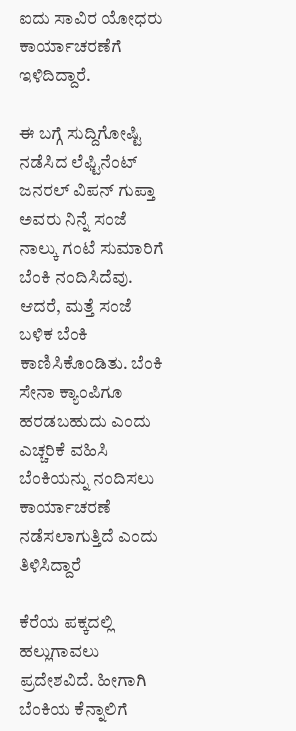ಐದು ಸಾವಿರ ಯೋಧರು ಕಾರ್ಯಾಚರಣೆಗೆ ಇಳಿದಿದ್ದಾರೆ.

ಈ ಬಗ್ಗೆ ಸುದ್ದಿಗೋಷ್ಟಿ ನಡೆಸಿದ ಲೆಫ್ಟಿನೆಂಟ್ ಜನರಲ್ ವಿಪನ್ ಗುಪ್ತಾ ಅವರು ನಿನ್ನೆ ಸಂಜೆ ನಾಲ್ಕು ಗಂಟೆ ಸುಮಾರಿಗೆ ಬೆಂಕಿ ನಂದಿಸಿದೆವು. ಆದರೆ, ಮತ್ತೆ ಸಂಜೆ ಬಳಿಕ ಬೆಂಕಿ ಕಾಣಿಸಿಕೊಂಡಿತು. ಬೆಂಕಿ ಸೇನಾ ಕ್ಯಾಂಪಿಗೂ ಹರಡಬಹುದು ಎಂದು ಎಚ್ಚರಿಕೆ ವಹಿಸಿ ಬೆಂಕಿಯನ್ನು ನಂದಿಸಲು ಕಾರ್ಯಾಚರಣೆ ನಡೆಸಲಾಗುತ್ತಿದೆ ಎಂದು ತಿಳಿಸಿದ್ದಾರೆ

ಕೆರೆಯ ಪಕ್ಕದಲ್ಲಿ ಹಲ್ಲುಗಾವಲು ಪ್ರದೇಶವಿದೆ. ಹೀಗಾಗಿ ಬೆಂಕಿಯ ಕೆನ್ನಾಲಿಗೆ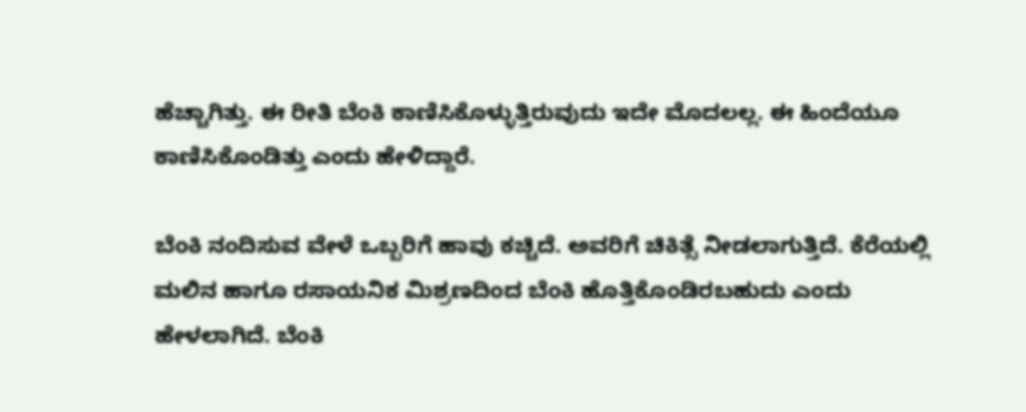ಹೆಚ್ಚಾಗಿತ್ತು. ಈ ರೀತಿ ಬೆಂಕಿ ಕಾಣಿಸಿಕೊಳ್ಳುತ್ತಿರುವುದು ಇದೇ ಮೊದಲಲ್ಲ. ಈ ಹಿಂದೆಯೂ ಕಾಣಿಸಿಕೊಂಡಿತ್ತು ಎಂದು ಹೇಳಿದ್ದಾರೆ.

ಬೆಂಕಿ ನಂದಿಸುವ ವೇಳೆ ಒಬ್ಬರಿಗೆ ಹಾವು ಕಚ್ಚಿದೆ. ಅವರಿಗೆ ಚಿಕಿತ್ಸೆ ನೀಡಲಾಗುತ್ತಿದೆ. ಕೆರೆಯಲ್ಲಿ ಮಲಿನ ಹಾಗೂ ರಸಾಯನಿಕ ಮಿಶ್ರಣದಿಂದ ಬೆಂಕಿ ಹೊತ್ತಿಕೊಂಡಿರಬಹುದು ಎಂದು ಹೇಳಲಾಗಿದೆ. ಬೆಂಕಿ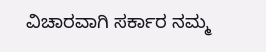ವಿಚಾರವಾಗಿ ಸರ್ಕಾರ ನಮ್ಮ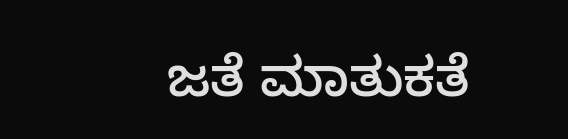ಜತೆ ಮಾತುಕತೆ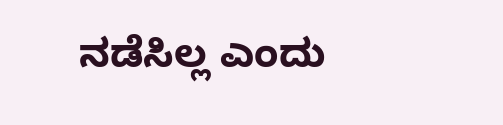ನಡೆಸಿಲ್ಲ ಎಂದು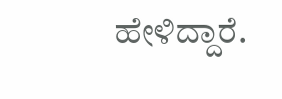ಹೇಳಿದ್ದಾರೆ.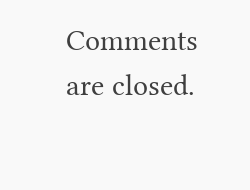Comments are closed.